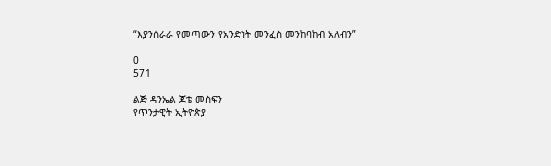“እያንሰራራ የመጣውን የአንድነት መንፈስ መንከባከብ አለብን”

0
571

ልጅ ዳንኤል ጆቴ መስፍን
የጥንታዊት ኢትዮጵያ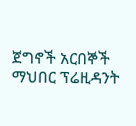ጀግኖች አርበኞች ማህበር ፕሬዚዳንት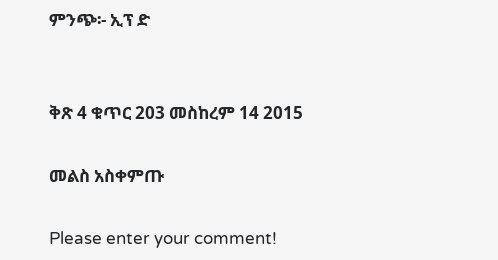ምንጭ፡- ኢፕ ድ


ቅጽ 4 ቁጥር 203 መስከረም 14 2015

መልስ አስቀምጡ

Please enter your comment!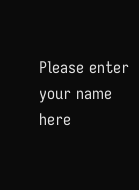Please enter your name here